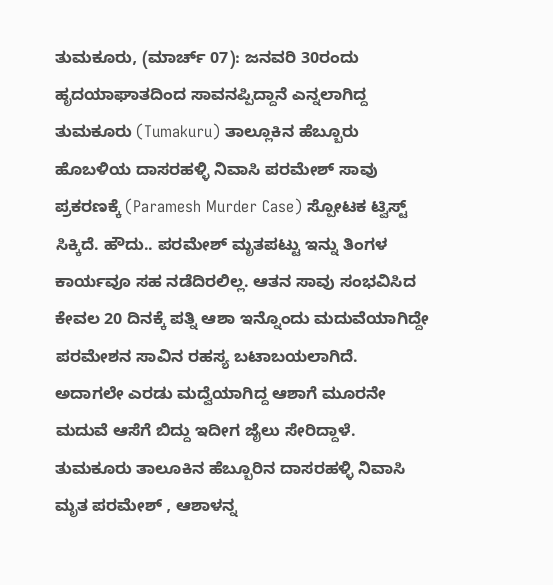ತುಮಕೂರು, (ಮಾರ್ಚ್ 07): ಜನವರಿ 30ರಂದು ಹೃದಯಾಘಾತದಿಂದ ಸಾವನಪ್ಪಿದ್ದಾನೆ ಎನ್ನಲಾಗಿದ್ದ ತುಮಕೂರು (Tumakuru) ತಾಲ್ಲೂಕಿನ ಹೆಬ್ಬೂರು ಹೊಬಳಿಯ ದಾಸರಹಳ್ಳಿ ನಿವಾಸಿ ಪರಮೇಶ್ ಸಾವು ಪ್ರಕರಣಕ್ಕೆ (Paramesh Murder Case) ಸ್ಪೋಟಕ ಟ್ವಿಸ್ಟ್ ಸಿಕ್ಕಿದೆ. ಹೌದು.. ಪರಮೇಶ್ ಮೃತಪಟ್ಟು ಇನ್ನು ತಿಂಗಳ ಕಾರ್ಯವೂ ಸಹ ನಡೆದಿರಲಿಲ್ಲ. ಆತನ ಸಾವು ಸಂಭವಿಸಿದ ಕೇವಲ 20 ದಿನಕ್ಕೆ ಪತ್ನಿ ಆಶಾ ಇನ್ನೊಂದು ಮದುವೆಯಾಗಿದ್ದೇ ಪರಮೇಶನ ಸಾವಿನ ರಹಸ್ಯ ಬಟಾಬಯಲಾಗಿದೆ. ಅದಾಗಲೇ ಎರಡು ಮದ್ವೆಯಾಗಿದ್ದ ಆಶಾಗೆ ಮೂರನೇ ಮದುವೆ ಆಸೆಗೆ ಬಿದ್ದು ಇದೀಗ ಜೈಲು ಸೇರಿದ್ದಾಳೆ.
ತುಮಕೂರು ತಾಲೂಕಿನ ಹೆಬ್ಬೂರಿನ ದಾಸರಹಳ್ಳಿ ನಿವಾಸಿ ಮೃತ ಪರಮೇಶ್ , ಆಶಾಳನ್ನ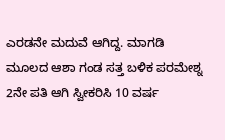ಎರಡನೇ ಮದುವೆ ಆಗಿದ್ದ. ಮಾಗಡಿ ಮೂಲದ ಆಶಾ ಗಂಡ ಸತ್ತ ಬಳಿಕ ಪರಮೇಶ್ನ 2ನೇ ಪತಿ ಆಗಿ ಸ್ವೀಕರಿಸಿ 10 ವರ್ಷ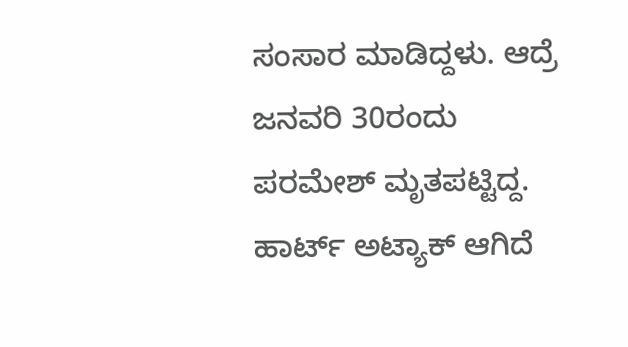ಸಂಸಾರ ಮಾಡಿದ್ದಳು. ಆದ್ರೆ ಜನವರಿ 30ರಂದು ಪರಮೇಶ್ ಮೃತಪಟ್ಟಿದ್ದ. ಹಾರ್ಟ್ ಅಟ್ಯಾಕ್ ಆಗಿದೆ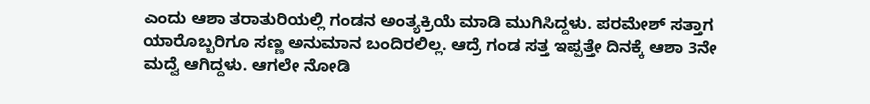ಎಂದು ಆಶಾ ತರಾತುರಿಯಲ್ಲಿ ಗಂಡನ ಅಂತ್ಯಕ್ರಿಯೆ ಮಾಡಿ ಮುಗಿಸಿದ್ದಳು. ಪರಮೇಶ್ ಸತ್ತಾಗ ಯಾರೊಬ್ಬರಿಗೂ ಸಣ್ಣ ಅನುಮಾನ ಬಂದಿರಲಿಲ್ಲ. ಆದ್ರೆ ಗಂಡ ಸತ್ತ ಇಪ್ಪತ್ತೇ ದಿನಕ್ಕೆ ಆಶಾ 3ನೇ ಮದ್ವೆ ಆಗಿದ್ದಳು. ಆಗಲೇ ನೋಡಿ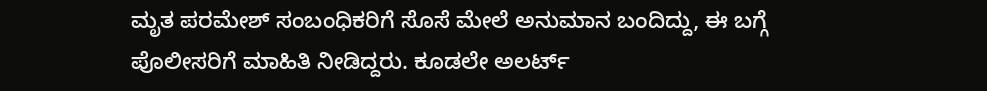ಮೃತ ಪರಮೇಶ್ ಸಂಬಂಧಿಕರಿಗೆ ಸೊಸೆ ಮೇಲೆ ಅನುಮಾನ ಬಂದಿದ್ದು, ಈ ಬಗ್ಗೆ ಪೊಲೀಸರಿಗೆ ಮಾಹಿತಿ ನೀಡಿದ್ದರು. ಕೂಡಲೇ ಅಲರ್ಟ್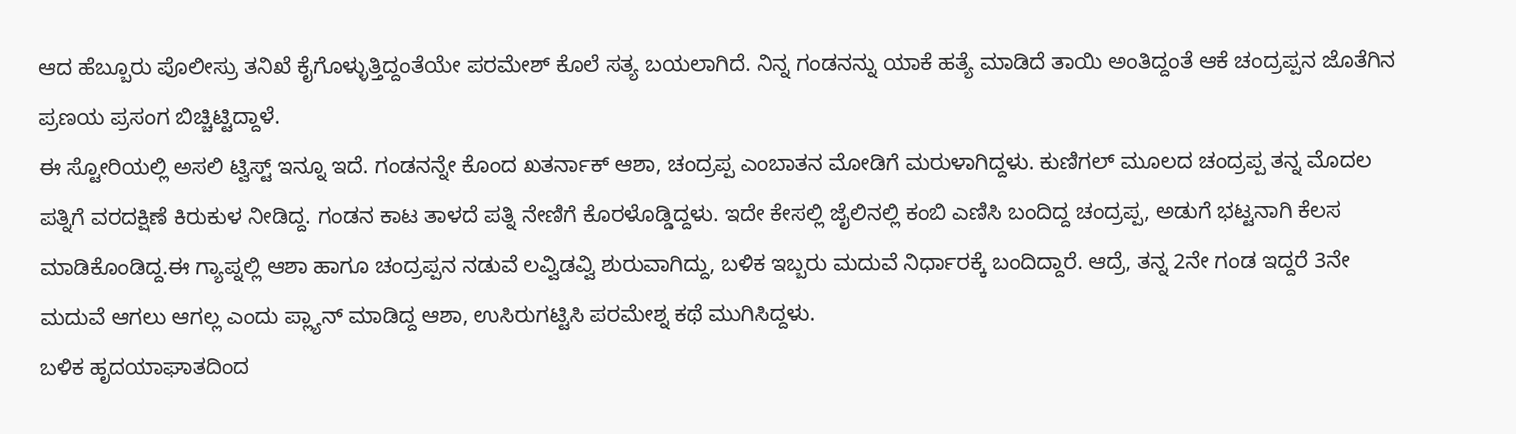ಆದ ಹೆಬ್ಬೂರು ಪೊಲೀಸ್ರು ತನಿಖೆ ಕೈಗೊಳ್ಳುತ್ತಿದ್ದಂತೆಯೇ ಪರಮೇಶ್ ಕೊಲೆ ಸತ್ಯ ಬಯಲಾಗಿದೆ. ನಿನ್ನ ಗಂಡನನ್ನು ಯಾಕೆ ಹತ್ಯೆ ಮಾಡಿದೆ ತಾಯಿ ಅಂತಿದ್ದಂತೆ ಆಕೆ ಚಂದ್ರಪ್ಪನ ಜೊತೆಗಿನ ಪ್ರಣಯ ಪ್ರಸಂಗ ಬಿಚ್ಚಿಟ್ಟಿದ್ದಾಳೆ.
ಈ ಸ್ಟೋರಿಯಲ್ಲಿ ಅಸಲಿ ಟ್ವಿಸ್ಟ್ ಇನ್ನೂ ಇದೆ. ಗಂಡನನ್ನೇ ಕೊಂದ ಖತರ್ನಾಕ್ ಆಶಾ, ಚಂದ್ರಪ್ಪ ಎಂಬಾತನ ಮೋಡಿಗೆ ಮರುಳಾಗಿದ್ದಳು. ಕುಣಿಗಲ್ ಮೂಲದ ಚಂದ್ರಪ್ಪ ತನ್ನ ಮೊದಲ ಪತ್ನಿಗೆ ವರದಕ್ಷಿಣೆ ಕಿರುಕುಳ ನೀಡಿದ್ದ. ಗಂಡನ ಕಾಟ ತಾಳದೆ ಪತ್ನಿ ನೇಣಿಗೆ ಕೊರಳೊಡ್ಡಿದ್ದಳು. ಇದೇ ಕೇಸಲ್ಲಿ ಜೈಲಿನಲ್ಲಿ ಕಂಬಿ ಎಣಿಸಿ ಬಂದಿದ್ದ ಚಂದ್ರಪ್ಪ, ಅಡುಗೆ ಭಟ್ಟನಾಗಿ ಕೆಲಸ ಮಾಡಿಕೊಂಡಿದ್ದ.ಈ ಗ್ಯಾಪ್ನಲ್ಲಿ ಆಶಾ ಹಾಗೂ ಚಂದ್ರಪ್ಪನ ನಡುವೆ ಲವ್ವಿಡವ್ವಿ ಶುರುವಾಗಿದ್ದು, ಬಳಿಕ ಇಬ್ಬರು ಮದುವೆ ನಿರ್ಧಾರಕ್ಕೆ ಬಂದಿದ್ದಾರೆ. ಆದ್ರೆ, ತನ್ನ 2ನೇ ಗಂಡ ಇದ್ದರೆ 3ನೇ ಮದುವೆ ಆಗಲು ಆಗಲ್ಲ ಎಂದು ಪ್ಲ್ಯಾನ್ ಮಾಡಿದ್ದ ಆಶಾ, ಉಸಿರುಗಟ್ಟಿಸಿ ಪರಮೇಶ್ನ ಕಥೆ ಮುಗಿಸಿದ್ದಳು.
ಬಳಿಕ ಹೃದಯಾಘಾತದಿಂದ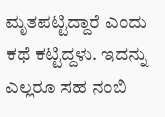ಮೃತಪಟ್ಟಿದ್ದಾರೆ ಎಂದು ಕಥೆ ಕಟ್ಟಿದ್ದಳು. ಇದನ್ನು ಎಲ್ಲರೂ ಸಹ ನಂಬಿ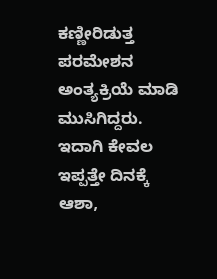ಕಣ್ಣೀರಿಡುತ್ತ ಪರಮೇಶನ ಅಂತ್ಯಕ್ರಿಯೆ ಮಾಡಿ ಮುಸಿಗಿದ್ದರು. ಇದಾಗಿ ಕೇವಲ ಇಪ್ಪತ್ತೇ ದಿನಕ್ಕೆ ಆಶಾ,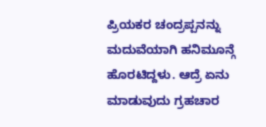ಪ್ರಿಯಕರ ಚಂದ್ರಪ್ಪನನ್ನು ಮದುವೆಯಾಗಿ ಹನಿಮೂನ್ಗೆ ಹೊರಟಿದ್ದಳು. ಆದ್ರೆ ಏನು ಮಾಡುವುದು ಗ್ರಹಚಾರ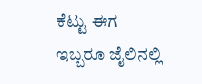ಕೆಟ್ಟು ಈಗ ಇಬ್ಬರೂ ಜೈಲಿನಲ್ಲಿ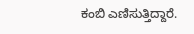ಕಂಬಿ ಎಣಿಸುತ್ತಿದ್ದಾರೆ.